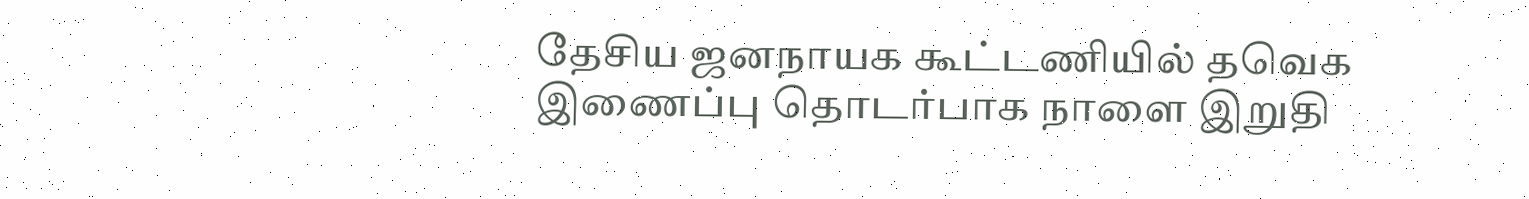தேசிய ஜனநாயக கூட்டணியில் தவெக இணைப்பு தொடர்பாக நாளை இறுதி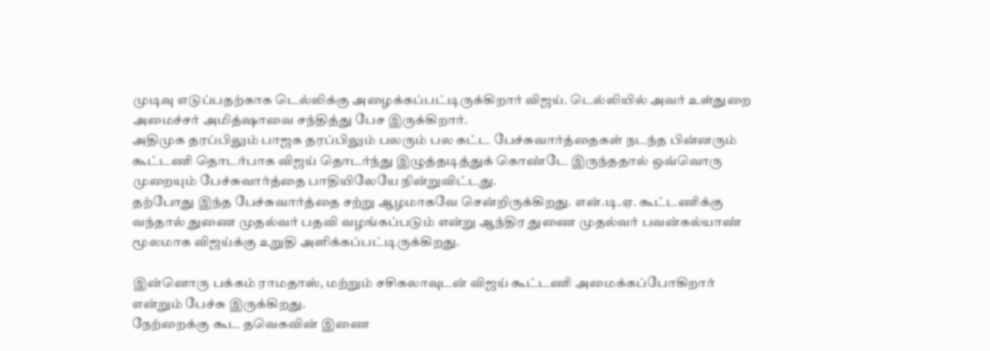முடிவு எடுப்பதற்காக டெல்லிக்கு அழைக்கப்பட்டிருக்கிறார் விஜய். டெல்லியில் அவர் உள்துறை அமைச்சர் அமித்ஷாவை சந்தித்து பேச இருக்கிறார்.
அதிமுக தரப்பிலும் பாஜக தரப்பிலும் பலரும் பல கட்ட பேச்சுவார்த்தைகள் நடந்த பின்னரும் கூட்டணி தொடர்பாக விஜய் தொடர்ந்து இழுத்தடித்துக் கொண்டே இருந்ததால் ஒவ்வொரு முறையும் பேச்சுவார்த்தை பாதியிலேயே நின்றுவிட்டது.
தற்போது இந்த பேச்சுவார்த்தை சற்று ஆழமாகவே சென்றிருக்கிறது. என்.டி.ஏ. கூட்டணிக்கு வந்தால் துணை முதல்வர் பதவி வழங்கப்படும் என்று ஆந்திர துணை முதல்வர் பவன்கல்யாண் மூலமாக விஜய்க்கு உறுதி அளிக்கப்பட்டிருக்கிறது.

இன்னொரு பக்கம் ராமதாஸ், மற்றும் சசிகலாவுடன் விஜய் கூட்டணி அமைக்கப்போகிறார் என்றும் பேச்சு இருக்கிறது.
நேற்றைக்கு கூட தவெகவின் இணை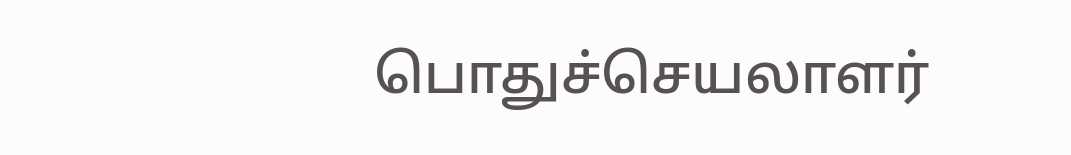பொதுச்செயலாளர்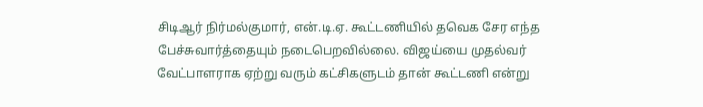சிடிஆர் நிர்மல்குமார், என்.டி.ஏ. கூட்டணியில் தவெக சேர எந்த பேச்சுவார்த்தையும் நடைபெறவில்லை. விஜய்யை முதல்வர் வேட்பாளராக ஏற்று வரும் கட்சிகளுடம் தான் கூட்டணி என்று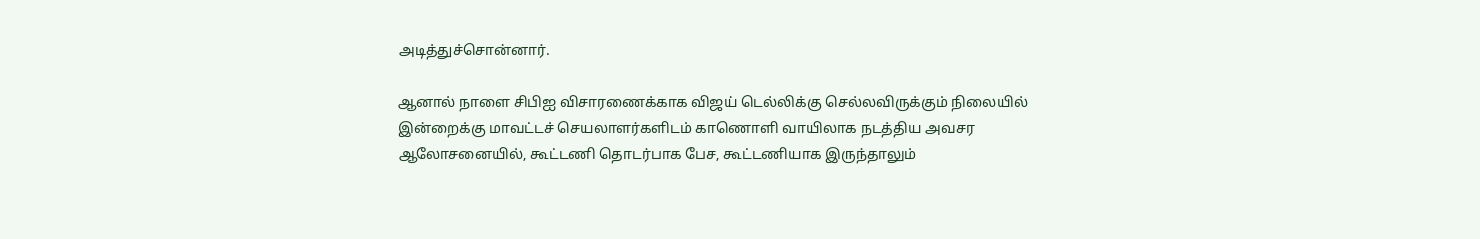அடித்துச்சொன்னார்.

ஆனால் நாளை சிபிஐ விசாரணைக்காக விஜய் டெல்லிக்கு செல்லவிருக்கும் நிலையில் இன்றைக்கு மாவட்டச் செயலாளர்களிடம் காணொளி வாயிலாக நடத்திய அவசர ஆலோசனையில், கூட்டணி தொடர்பாக பேச, கூட்டணியாக இருந்தாலும்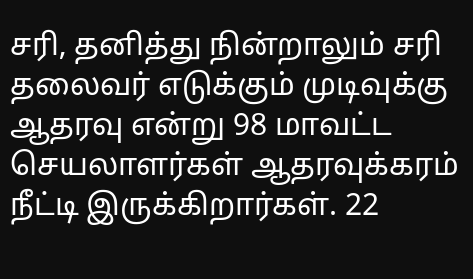சரி, தனித்து நின்றாலும் சரி தலைவர் எடுக்கும் முடிவுக்கு ஆதரவு என்று 98 மாவட்ட செயலாளர்கள் ஆதரவுக்கரம் நீட்டி இருக்கிறார்கள். 22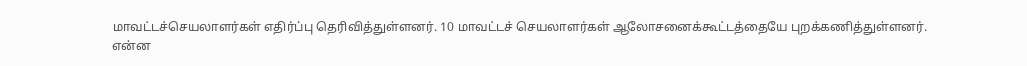மாவட்டச்செயலாளர்கள் எதிர்ப்பு தெரிவித்துள்ளனர். 10 மாவட்டச் செயலாளர்கள் ஆலோசனைக்கூட்டத்தையே புறக்கணித்துள்ளனர்.
என்ன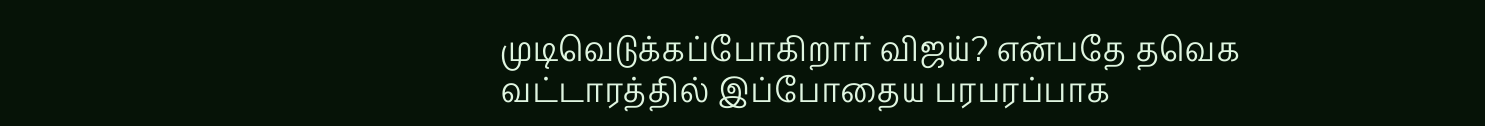முடிவெடுக்கப்போகிறார் விஜய்? என்பதே தவெக வட்டாரத்தில் இப்போதைய பரபரப்பாக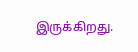இருக்கிறது.